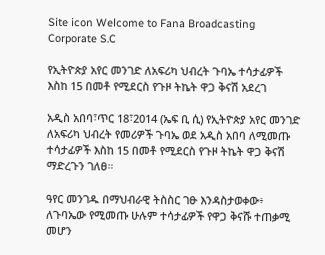Site icon Welcome to Fana Broadcasting Corporate S.C

የኢትዮጵያ አየር መንገድ ለአፍሪካ ህብረት ጉባኤ ተሳታፊዎች እስከ 15 በመቶ የሚደርስ የጉዞ ትኬት ዋጋ ቅናሽ አደረገ

አዲስ አበባ፣ጥር 18፣2014 (ኤፍ ቢ ሲ) የኢትዮጵያ አየር መንገድ ለአፍሪካ ህብረት የመሪዎች ጉባኤ ወደ አዲስ አበባ ለሚመጡ ተሳታፊዎች እስከ 15 በመቶ የሚደርስ የጉዞ ትኬት ዋጋ ቅናሽ ማድረጉን ገለፀ።

ዓየር መንገዱ በማህብራዊ ትስስር ገፁ እንዳስታወቀው፥ ለጉባኤው የሚመጡ ሁሉም ተሳታፊዎች የዋጋ ቅናሹ ተጠቃሚ መሆን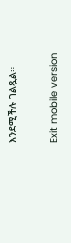እንደሚችሉ ገልጿል።

Exit mobile version